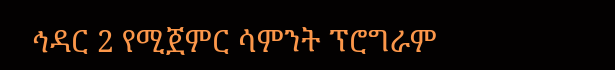ኅዳር 2 የሚጀምር ሳምንት ፕሮግራም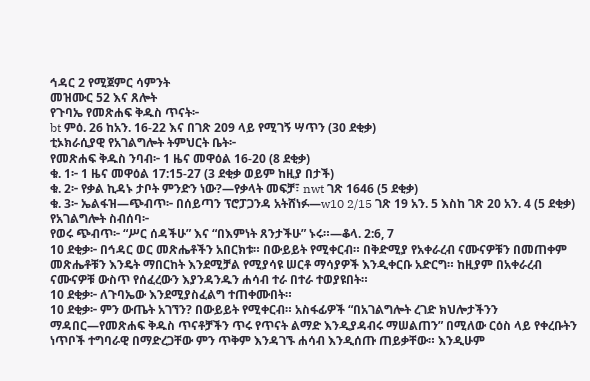ኅዳር 2 የሚጀምር ሳምንት
መዝሙር 52 እና ጸሎት
የጉባኤ የመጽሐፍ ቅዱስ ጥናት፦
bt ምዕ. 26 ከአን. 16-22 እና በገጽ 209 ላይ የሚገኝ ሣጥን (30 ደቂቃ)
ቲኦክራሲያዊ የአገልግሎት ትምህርት ቤት፦
የመጽሐፍ ቅዱስ ንባብ፦ 1 ዜና መዋዕል 16-20 (8 ደቂቃ)
ቁ. 1፦ 1 ዜና መዋዕል 17:15-27 (3 ደቂቃ ወይም ከዚያ በታች)
ቁ. 2፦ የቃል ኪዳኑ ታቦት ምንድን ነው?—የቃላት መፍቻ፣ nwt ገጽ 1646 (5 ደቂቃ)
ቁ. 3፦ ኤልፋዝ—ጭብጥ፦ በሰይጣን ፕሮፓጋንዳ አትሸነፉ—w10 2/15 ገጽ 19 አን. 5 እስከ ገጽ 20 አን. 4 (5 ደቂቃ)
የአገልግሎት ስብሰባ፦
የወሩ ጭብጥ፦ “ሥር ሰዳችሁ” እና “በእምነት ጸንታችሁ” ኑሩ።—ቆላ. 2:6, 7
10 ደቂቃ፦ በኅዳር ወር መጽሔቶችን አበርክቱ። በውይይት የሚቀርብ። በቅድሚያ የአቀራረብ ናሙናዎቹን በመጠቀም መጽሔቶቹን እንዴት ማበርከት እንደሚቻል የሚያሳዩ ሠርቶ ማሳያዎች እንዲቀርቡ አድርግ። ከዚያም በአቀራረብ ናሙናዎቹ ውስጥ የሰፈረውን እያንዳንዱን ሐሳብ ተራ በተራ ተወያዩበት።
10 ደቂቃ፦ ለጉባኤው እንደሚያስፈልግ ተጠቀሙበት።
10 ደቂቃ፦ ምን ውጤት አገኘን? በውይይት የሚቀርብ። አስፋፊዎች “በአገልግሎት ረገድ ክህሎታችንን ማዳበር—የመጽሐፍ ቅዱስ ጥናቶቻችን ጥሩ የጥናት ልማድ እንዲያዳብሩ ማሠልጠን” በሚለው ርዕስ ላይ የቀረቡትን ነጥቦች ተግባራዊ በማድረጋቸው ምን ጥቅም እንዳገኙ ሐሳብ እንዲሰጡ ጠይቃቸው። እንዲሁም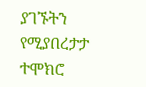ያገኙትን የሚያበረታታ ተሞክሮ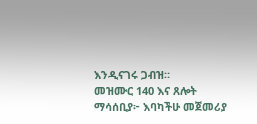እንዲናገሩ ጋብዝ።
መዝሙር 140 እና ጸሎት
ማሳሰቢያ፦ እባካችሁ መጀመሪያ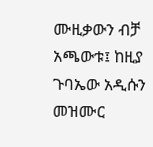ሙዚቃውን ብቻ አጫውቱ፤ ከዚያ ጉባኤው አዲሱን መዝሙር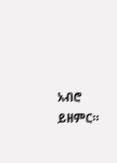አብሮ ይዘምር።